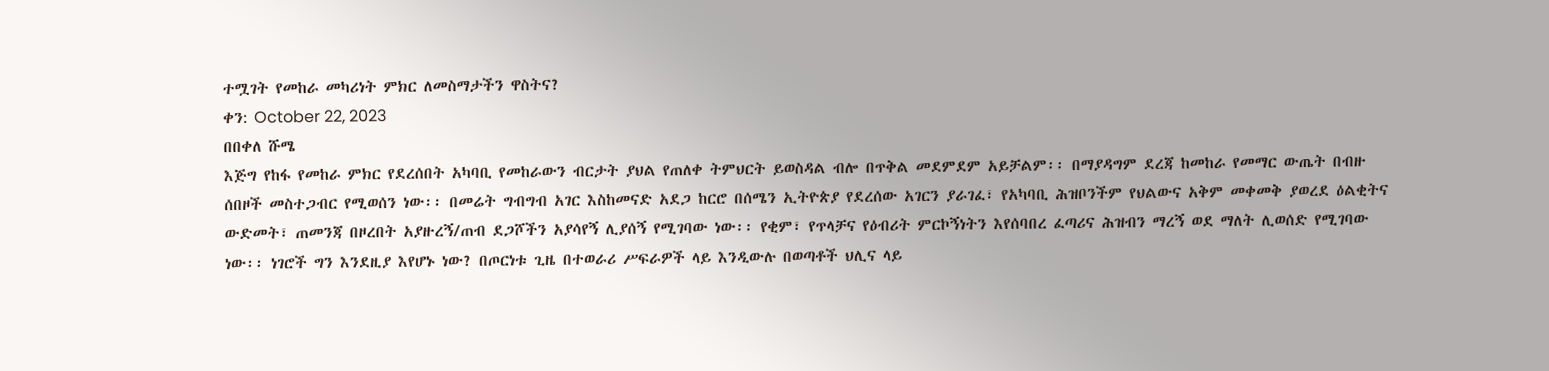ተሟገት የመከራ መካሪነት ምክር ለመስማታችን ዋስትና?
ቀን: October 22, 2023
በበቀለ ሹሜ
እጅግ የከፋ የመከራ ምክር የደረሰበት አካባቢ የመከራውን ብርታት ያህል የጠለቀ ትምህርት ይወስዳል ብሎ በጥቅል መደምደም አይቻልም፡፡ በማያዳግም ደረጃ ከመከራ የመማር ውጤት በብዙ ሰበዞች መስተጋብር የሚወሰን ነው፡፡ በመሬት ግብግብ አገር እስከመናድ አደጋ ከርሮ በሰሜን ኢትዮጵያ የደረሰው አገርን ያራገፈ፣ የአካባቢ ሕዝቦንችም የህልውና አቅም መቀመቅ ያወረደ ዕልቂትና ውድመት፣ ጠመንጃ በዞረበት አያዙረኝ/ጠብ ደጋሾችን አያሳየኝ ሊያሰኝ የሚገባው ነው፡፡ የቂም፣ የጥላቻና የዕብሪት ምርኮኝነትን እየሰባበረ ፈጣሪና ሕዝብን ማረኝ ወደ ማለት ሊወሰድ የሚገባው ነው፡፡ ነገሮች ግን እንደዚያ እየሆኑ ነው? በጦርነቱ ጊዜ በተወራሪ ሥፍራዎች ላይ እንዲውሉ በወጣቶች ህሊና ላይ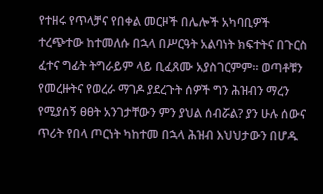የተዘሩ የጥላቻና የበቀል መርዞች በሌሎች አካባቢዎች ተረጭተው ከተመለሱ በኋላ በሥርዓት አልባነት ክፍተትና በጉርስ ፈተና ግፊት ትግራይም ላይ ቢፈጸሙ አያስገርምም፡፡ ወጣቶቹን የመረዙትና የወረራ ማገዶ ያደረጉት ሰዎች ግን ሕዝብን ማረን የሚያሰኝ ፀፀት አንገታቸውን ምን ያህል ሰብሯል? ያን ሁሉ ሰውና ጥሪት የበላ ጦርነት ካከተመ በኋላ ሕዝብ እህህታውን በሆዱ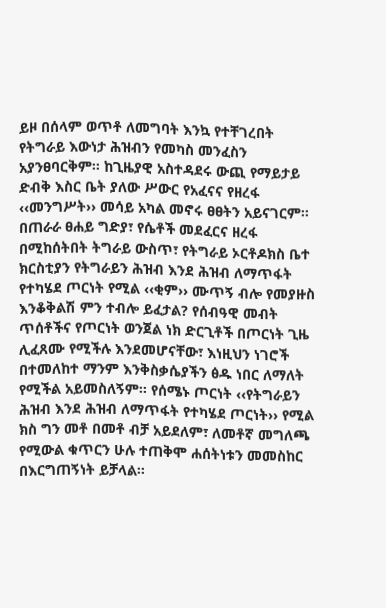ይዞ በሰላም ወጥቶ ለመግባት እንኳ የተቸገረበት የትግራይ እውነታ ሕዝብን የመካስ መንፈስን አያንፀባርቅም፡፡ ከጊዜያዊ አስተዳደሩ ውጪ የማይታይ ድብቅ እስር ቤት ያለው ሥውር የአፈናና የዘረፋ ‹‹መንግሥት›› መሳይ አካል መኖሩ ፀፀትን አይናገርም፡፡
በጠራራ ፀሐይ ግድያ፣ የሴቶች መደፈርና ዘረፋ በሚከሰትበት ትግራይ ውስጥ፣ የትግራይ ኦርቶዶክስ ቤተ ክርስቲያን የትግራይን ሕዝብ እንደ ሕዝብ ለማጥፋት የተካሄደ ጦርነት የሚል ‹‹ቂም›› ሙጥኝ ብሎ የመያዙስ እንቆቅልሽ ምን ተብሎ ይፈታል? የሰብዓዊ መብት ጥሰቶችና የጦርነት ወንጀል ነክ ድርጊቶች በጦርነት ጊዜ ሊፈጸሙ የሚችሉ እንደመሆናቸው፣ እነዚህን ነገሮች በተመለከተ ማንም እንቅስቃሴያችን ፅዱ ነበር ለማለት የሚችል አይመስለኝም፡፡ የሰሜኑ ጦርነት ‹‹የትግራይን ሕዝብ እንደ ሕዝብ ለማጥፋት የተካሄደ ጦርነት›› የሚል ክስ ግን መቶ በመቶ ብቻ አይደለም፣ ለመቶኛ መግለጫ የሚውል ቁጥርን ሁሉ ተጠቅሞ ሐሰትነቱን መመስከር በእርግጠኝነት ይቻላል፡፡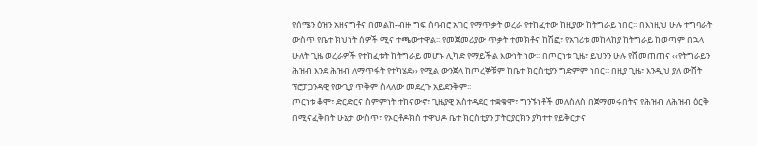የሰሜን ዕዝን አዘናግቶና በመልከ-ብዙ ግፍ ሰባብሮ አገር የማጥቃት ወረራ የተከፈተው ከዚያው ከትግራይ ነበር፡፡ በእነዚህ ሁሉ ተግባራት ውስጥ የቤተ ክህነት ሰዎች ሚና ተጫውተዋል፡፡ የመጀመሪያው ጥቃት ተመክቶና ከሽፎ፣ የአገሪቱ መከላከያ ከትግራይ ከወጣም በኋላ ሁለት ጊዜ ወረራዎች የተከፈቱት ከትግራይ መሆኑ ሊካድ የማይችል እውነት ነው፡፡ በጦርነቱ ጊዜ፣ ይህንን ሁሉ የሸመጠጠና ‹‹የትግራይን ሕዝብ እንደ ሕዝብ ለማጥፋት የተካሄደ›› የሚል ውንጀላ ከጦረኞቹም ከቤተ ክርስቲያን ግድምም ነበር፡፡ በዚያ ጊዜ፣ እንዲህ ያለ ውሸት ፕሮፓጋንዳዊ የውጊያ ጥቅም ስላለው መደረጉ አይደንቅም፡፡
ጦርነቱ ቆሞ፣ ድርድርና ስምምነት ተከናውኖ፣ ጊዜያዊ አስተዳደር ተቋቁሞ፣ ግንኙነቶች መለስለስ በጀማመሩበትና የሕዝብ ለሕዝብ ዕርቅ በሚናፈቅበት ሁኔታ ውስጥ፣ የኦርቶዶክስ ተዋህዶ ቤተ ክርስቲያን ፓትርያርክን ያካተተ የይቅርታና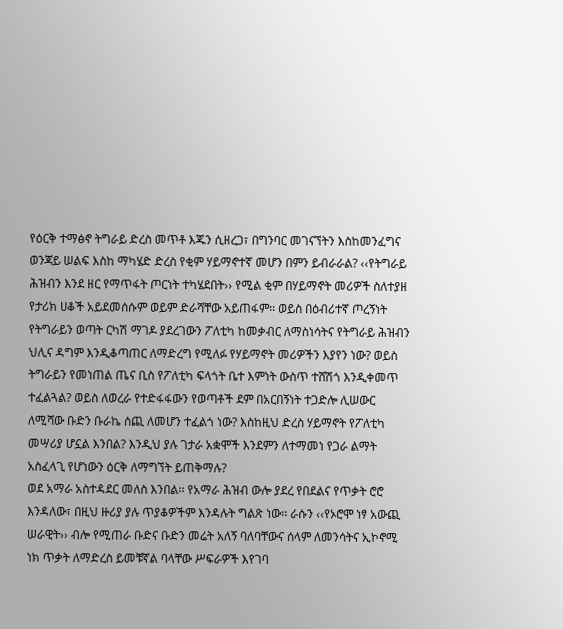የዕርቅ ተማፅኖ ትግራይ ድረስ መጥቶ እጁን ሲዘረጋ፣ በግንባር መገናኘትን እስከመንፈግና ወንጃይ ሠልፍ እስከ ማካሄድ ድረስ የቂም ሃይማኖተኛ መሆን በምን ይብራራል? ‹‹የትግራይ ሕዝብን እንደ ዘር የማጥፋት ጦርነት ተካሄደበት›› የሚል ቂም በሃይማኖት መሪዎች ስለተያዘ የታሪክ ሀቆች አይደመሰሱም ወይም ድራሻቸው አይጠፋም፡፡ ወይስ በዕብሪተኛ ጦረኝነት የትግራይን ወጣት ርካሽ ማገዶ ያደረገውን ፖለቲካ ከመቃብር ለማስነሳትና የትግራይ ሕዝብን ህሊና ዳግም እንዲቆጣጠር ለማድረግ የሚለፉ የሃይማኖት መሪዎችን እያየን ነው? ወይስ ትግራይን የመነጠል ጤና ቢስ የፖለቲካ ፍላጎት ቤተ እምነት ውስጥ ተሸሽጎ እንዲቀመጥ ተፈልጓል? ወይስ ለወረራ የተድፋፋውን የወጣቶች ደም በአርበኝነት ተጋድሎ ሊሠውር ለሚሻው ቡድን ቡራኬ ሰጪ ለመሆን ተፈልጎ ነው? እስከዚህ ድረስ ሃይማኖት የፖለቲካ መሣሪያ ሆኗል እንበል? እንዲህ ያሉ ገታራ አቋሞች እንደምን ለተማመነ የጋራ ልማት አስፈላጊ የሆነውን ዕርቅ ለማግኘት ይጠቅማሉ?
ወደ አማራ አስተዳደር መለስ እንበል፡፡ የአማራ ሕዝብ ውሎ ያደረ የበደልና የጥቃት ሮሮ እንዳለው፣ በዚህ ዙሪያ ያሉ ጥያቆዎችም እንዳሉት ግልጽ ነው፡፡ ራሱን ‹‹የኦሮሞ ነፃ አውጪ ሠራዊት›› ብሎ የሚጠራ ቡድና ቡድን መሬት አለኝ ባለባቸውና ሰላም ለመንሳትና ኢኮኖሚ ነክ ጥቃት ለማድረስ ይመቹኛል ባላቸው ሥፍራዎች እየገባ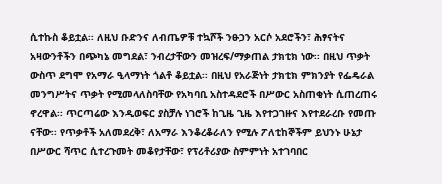ሲተኩስ ቆይቷል፡፡ ለዚህ ቡድንና ለብጤዎቹ ተኳሾች ንፁኃን አርሶ አደሮችን፣ ሕፃናትና አዛውንቶችን በጭካኔ መግደል፣ ንብረታቸውን መዝረፍ/ማቃጠል ታክቲክ ነው፡፡ በዚህ ጥቃት ውስጥ ደግሞ የአማራ ዒላማነት ጎልቶ ቆይቷል፡፡ በዚህ የአራጅነት ታክቲክ ምክንያት የፌዴራል መንግሥትና ጥቃት የሚመላለስባቸው የአካባቢ አስተዳደሮች በሥውር አስጠቂነት ሲጠረጠሩ ኖረዋል፡፡ ጥርጣሬው እንዲወፍር ያስቻሉ ነገሮች ከጊዜ ጊዜ እየተጋገዙና እየተደራረቡ የመጡ ናቸው፡፡ የጥቃቶች አለመደረቅ፣ ለአማራ እንቆረቆራለን የሚሉ ፖለቲከኞችም ይህንኑ ሁኔታ በሥውር ሻጥር ሲተረጉመት መቆየታቸው፣ የፕሪቶሪያው ስምምነት አተገባበር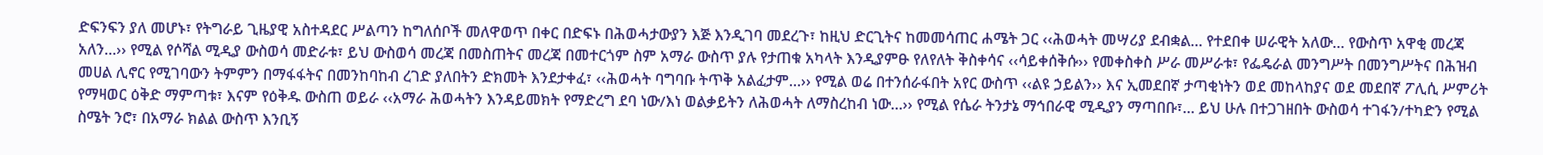ድፍንፍን ያለ መሆኑ፣ የትግራይ ጊዜያዊ አስተዳደር ሥልጣን ከግለሰቦች መለዋወጥ በቀር በድፍኑ በሕወሓታውያን እጅ እንዲገባ መደረጉ፣ ከዚህ ድርጊትና ከመመሳጠር ሐሜት ጋር ‹‹ሕወሓት መሣሪያ ደብቋል… የተደበቀ ሠራዊት አለው… የውስጥ አዋቂ መረጃ አለን…›› የሚል የሶሻል ሚዲያ ውስወሳ መድራቱ፣ ይህ ውስወሳ መረጃ በመስጠትና መረጃ በመተርጎም ስም አማራ ውስጥ ያሉ የታጠቁ አካላት እንዲያምፁ የለየለት ቅስቀሳና ‹‹ሳይቀሰቅሱ›› የመቀስቀስ ሥራ መሥራቱ፣ የፌዴራል መንግሥት በመንግሥትና በሕዝብ መሀል ሊኖር የሚገባውን ትምምን በማፋፋትና በመንከባከብ ረገድ ያለበትን ድክመት እንደታቀፈ፣ ‹‹ሕወሓት ባግባቡ ትጥቅ አልፈታም…›› የሚል ወሬ በተንሰራፋበት አየር ውስጥ ‹‹ልዩ ኃይልን›› እና ኢመደበኛ ታጣቂነትን ወደ መከላከያና ወደ መደበኛ ፖሊሲ ሥምሪት የማዛወር ዕቅድ ማምጣቱ፣ እናም የዕቅዱ ውስጠ ወይራ ‹‹አማራ ሕወሓትን እንዳይመክት የማድረግ ደባ ነው/እነ ወልቃይትን ለሕወሓት ለማስረከብ ነው…›› የሚል የሴራ ትንታኔ ማኅበራዊ ሚዲያን ማጣበቡ፣… ይህ ሁሉ በተጋገዘበት ውስወሳ ተገፋን/ተካድን የሚል ስሜት ንሮ፣ በአማራ ክልል ውስጥ እንቢኝ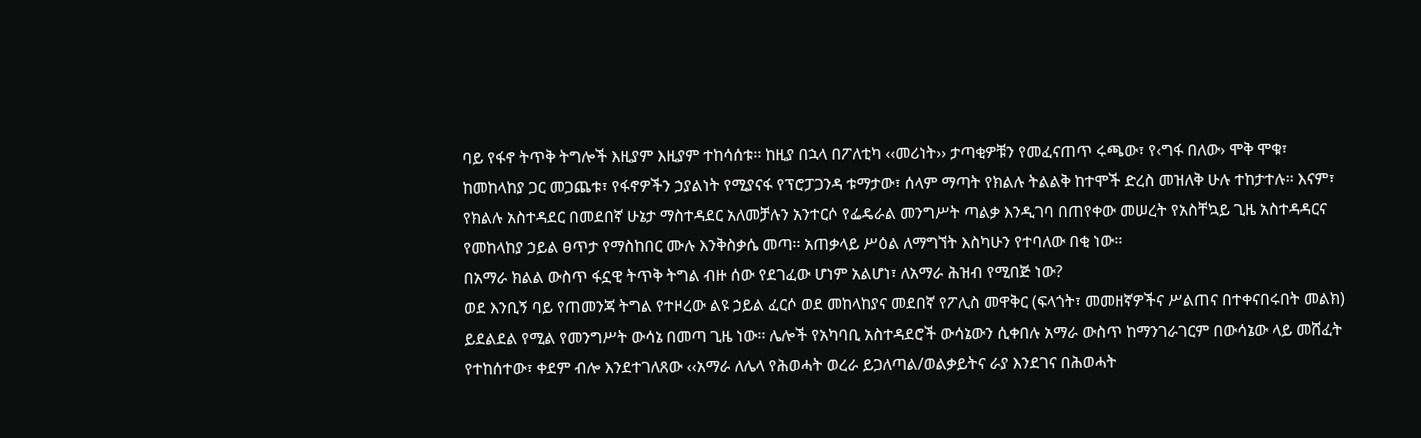ባይ የፋኖ ትጥቅ ትግሎች እዚያም እዚያም ተከሳሰቱ፡፡ ከዚያ በኋላ በፖለቲካ ‹‹መሪነት›› ታጣቂዎቹን የመፈናጠጥ ሩጫው፣ የ‹ግፋ በለው› ሞቅ ሞቁ፣ ከመከላከያ ጋር መጋጨቱ፣ የፋኖዎችን ኃያልነት የሚያናፋ የፕሮፓጋንዳ ቱማታው፣ ሰላም ማጣት የክልሉ ትልልቅ ከተሞች ድረስ መዝለቅ ሁሉ ተከታተሉ፡፡ እናም፣ የክልሉ አስተዳደር በመደበኛ ሁኔታ ማስተዳደር አለመቻሉን አንተርሶ የፌዴራል መንግሥት ጣልቃ እንዲገባ በጠየቀው መሠረት የአስቸኳይ ጊዜ አስተዳዳርና የመከላከያ ኃይል ፀጥታ የማስከበር ሙሉ እንቅስቃሴ መጣ፡፡ አጠቃላይ ሥዕል ለማግኘት እስካሁን የተባለው በቂ ነው፡፡
በአማራ ክልል ውስጥ ፋኗዊ ትጥቅ ትግል ብዙ ሰው የደገፈው ሆነም አልሆነ፣ ለአማራ ሕዝብ የሚበጅ ነው?
ወደ እንቢኝ ባይ የጠመንጃ ትግል የተዞረው ልዩ ኃይል ፈርሶ ወደ መከላከያና መደበኛ የፖሊስ መዋቅር (ፍላጎት፣ መመዘኛዎችና ሥልጠና በተቀናበሩበት መልክ) ይደልደል የሚል የመንግሥት ውሳኔ በመጣ ጊዜ ነው፡፡ ሌሎች የአካባቢ አስተዳደሮች ውሳኔውን ሲቀበሉ አማራ ውስጥ ከማንገራገርም በውሳኔው ላይ መሸፈት የተከሰተው፣ ቀደም ብሎ እንደተገለጸው ‹‹አማራ ለሌላ የሕወሓት ወረራ ይጋለጣል/ወልቃይትና ራያ እንደገና በሕወሓት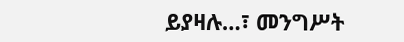ይያዛሉ…፣ መንግሥት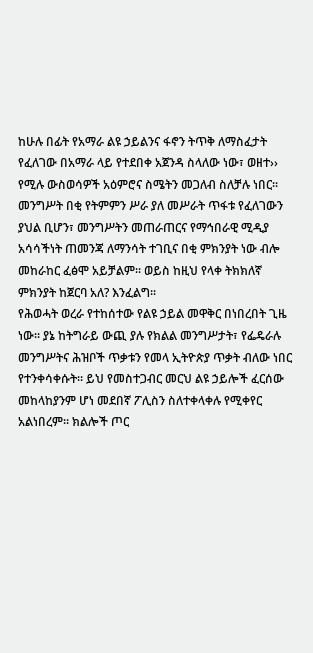ከሁሉ በፊት የአማራ ልዩ ኃይልንና ፋኖን ትጥቅ ለማስፈታት የፈለገው በአማራ ላይ የተደበቀ አጀንዳ ስላለው ነው፣ ወዘተ›› የሚሉ ውስወሳዎች አዕምሮና ስሜትን መጋለብ ስለቻሉ ነበር፡፡ መንግሥት በቂ የትምምን ሥራ ያለ መሥራት ጥፋቱ የፈለገውን ያህል ቢሆን፣ መንግሥትን መጠራጠርና የማኅበራዊ ሚዲያ አሳሳችነት ጠመንጃ ለማንሳት ተገቢና በቂ ምክንያት ነው ብሎ መከራከር ፈፅሞ አይቻልም፡፡ ወይስ ከዚህ የላቀ ትክክለኛ ምክንያት ከጀርባ አለ? እንፈልግ፡፡
የሕወሓት ወረራ የተከሰተው የልዩ ኃይል መዋቅር በነበረበት ጊዜ ነው፡፡ ያኔ ከትግራይ ውጪ ያሉ የክልል መንግሥታት፣ የፌዴራሉ መንግሥትና ሕዝቦች ጥቃቱን የመላ ኢትዮጵያ ጥቃት ብለው ነበር የተንቀሳቀሱት፡፡ ይህ የመስተጋብር መርህ ልዩ ኃይሎች ፈርሰው መከላከያንም ሆነ መደበኛ ፖሊስን ስለተቀላቀሉ የሚቀየር አልነበረም፡፡ ክልሎች ጦር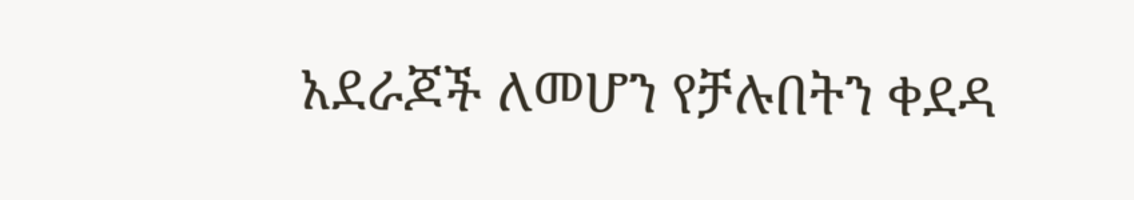አደራጆች ለመሆን የቻሉበትን ቀደዳ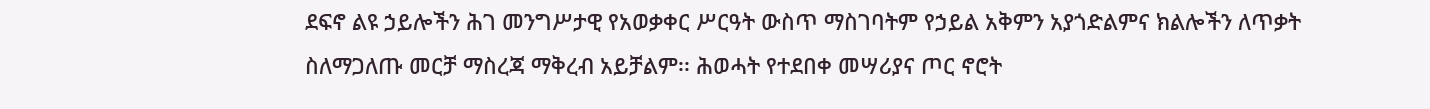ደፍኖ ልዩ ኃይሎችን ሕገ መንግሥታዊ የአወቃቀር ሥርዓት ውስጥ ማስገባትም የኃይል አቅምን አያጎድልምና ክልሎችን ለጥቃት ስለማጋለጡ መርቻ ማስረጃ ማቅረብ አይቻልም፡፡ ሕወሓት የተደበቀ መሣሪያና ጦር ኖሮት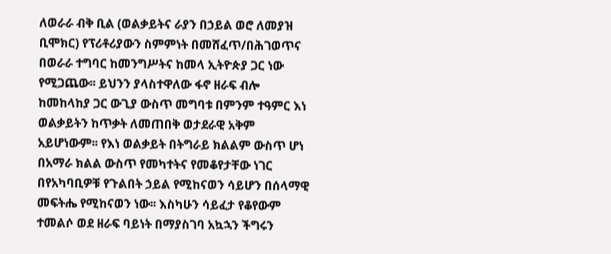ለወራራ ብቅ ቢል (ወልቃይትና ራያን በኃይል ወሮ ለመያዝ ቢሞክር) የፕሪቶሪያውን ስምምነት በመሸፈጥ/በሕገወጥና በወራራ ተግባር ከመንግሥትና ከመላ ኢትዮጵያ ጋር ነው የሚጋጨው፡፡ ይህንን ያላስተዋለው ፋኖ ዘራፍ ብሎ ከመከላከያ ጋር ውጊያ ውስጥ መግባቱ በምንም ተዓምር እነ ወልቃይትን ከጥቃት ለመጠበቅ ወታደራዊ አቅም አይሆነውም፡፡ የእነ ወልቃይት በትግራይ ክልልም ውስጥ ሆነ በአማራ ክልል ውስጥ የመካተትና የመቆየታቸው ነገር በየአካባቢዎቹ የጉልበት ኃይል የሚከናወን ሳይሆን በሰላማዊ መፍትሔ የሚከናወን ነው፡፡ እስካሁን ሳይፈታ የቆየውም ተመልሶ ወደ ዘራፍ ባይነት በማያስገባ አኳኋን ችግሩን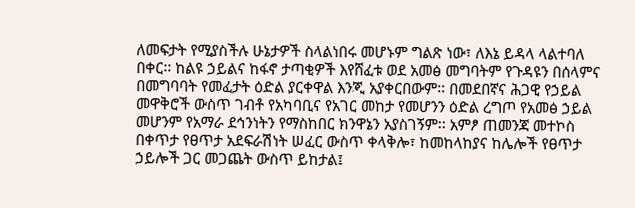ለመፍታት የሚያስችሉ ሁኔታዎች ስላልነበሩ መሆኑም ግልጽ ነው፣ ለእኔ ይዳላ ላልተባለ በቀር፡፡ ከልዩ ኃይልና ከፋኖ ታጣቂዎች እየሸፈቱ ወደ አመፅ መግባትም የጉዳዩን በሰላምና በመግባባት የመፈታት ዕድል ያርቀዋል እንጂ አያቀርበውም፡፡ በመደበኛና ሕጋዊ የኃይል መዋቅሮች ውስጥ ገብቶ የአካባቢና የአገር መከታ የመሆንን ዕድል ረግጦ የአመፅ ኃይል መሆንም የአማራ ደኅንነትን የማስከበር ክንዋኔን አያስገኝም፡፡ አምፆ ጠመንጃ መተኮስ በቀጥታ የፀጥታ አደፍራሽነት ሠፈር ውስጥ ቀላቅሎ፣ ከመከላከያና ከሌሎች የፀጥታ ኃይሎች ጋር መጋጨት ውስጥ ይከታል፤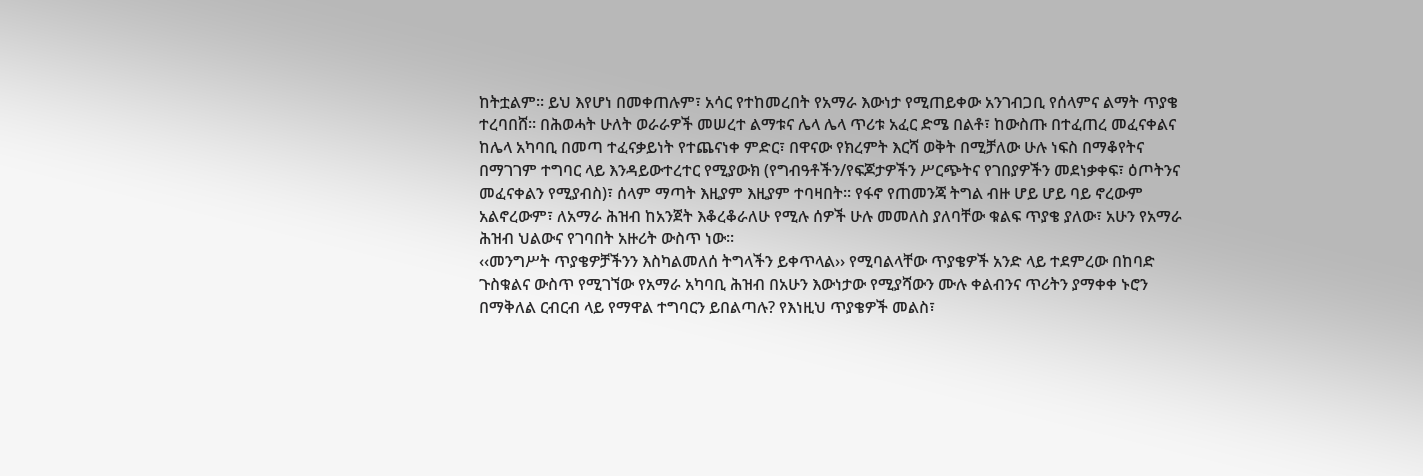ከትቷልም፡፡ ይህ እየሆነ በመቀጠሉም፣ አሳር የተከመረበት የአማራ እውነታ የሚጠይቀው አንገብጋቢ የሰላምና ልማት ጥያቄ ተረባበሸ፡፡ በሕወሓት ሁለት ወራራዎች መሠረተ ልማቱና ሌላ ሌላ ጥሪቱ አፈር ድሜ በልቶ፣ ከውስጡ በተፈጠረ መፈናቀልና ከሌላ አካባቢ በመጣ ተፈናቃይነት የተጨናነቀ ምድር፣ በዋናው የክረምት እርሻ ወቅት በሚቻለው ሁሉ ነፍስ በማቆየትና በማገገም ተግባር ላይ እንዳይውተረተር የሚያውክ (የግብዓቶችን/የፍጆታዎችን ሥርጭትና የገበያዎችን መደነቃቀፍ፣ ዕጦትንና መፈናቀልን የሚያብስ)፣ ሰላም ማጣት እዚያም እዚያም ተባዛበት፡፡ የፋኖ የጠመንጃ ትግል ብዙ ሆይ ሆይ ባይ ኖረውም አልኖረውም፣ ለአማራ ሕዝብ ከአንጀት እቆረቆራለሁ የሚሉ ሰዎች ሁሉ መመለስ ያለባቸው ቁልፍ ጥያቄ ያለው፣ አሁን የአማራ ሕዝብ ህልውና የገባበት አዙሪት ውስጥ ነው፡፡
‹‹መንግሥት ጥያቄዎቻችንን እስካልመለሰ ትግላችን ይቀጥላል›› የሚባልላቸው ጥያቄዎች አንድ ላይ ተደምረው በከባድ ጉስቁልና ውስጥ የሚገኘው የአማራ አካባቢ ሕዝብ በአሁን እውነታው የሚያሻውን ሙሉ ቀልብንና ጥሪትን ያማቀቀ ኑሮን በማቅለል ርብርብ ላይ የማዋል ተግባርን ይበልጣሉ? የእነዚህ ጥያቄዎች መልስ፣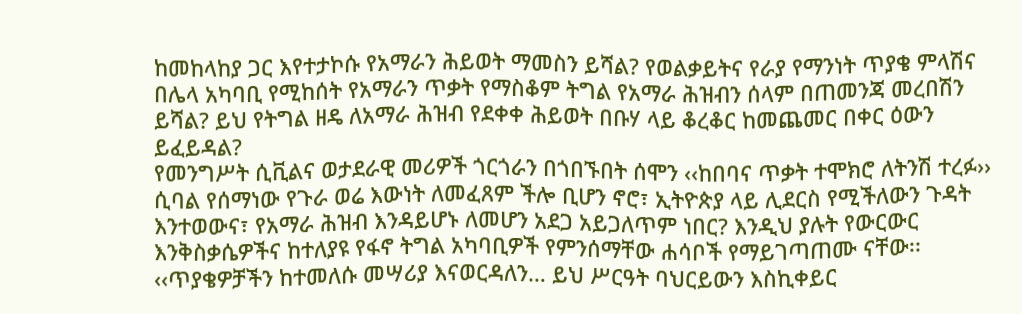ከመከላከያ ጋር እየተታኮሱ የአማራን ሕይወት ማመስን ይሻል? የወልቃይትና የራያ የማንነት ጥያቄ ምላሽና በሌላ አካባቢ የሚከሰት የአማራን ጥቃት የማስቆም ትግል የአማራ ሕዝብን ሰላም በጠመንጃ መረበሽን ይሻል? ይህ የትግል ዘዴ ለአማራ ሕዝብ የደቀቀ ሕይወት በቡሃ ላይ ቆረቆር ከመጨመር በቀር ዕውን ይፈይዳል?
የመንግሥት ሲቪልና ወታደራዊ መሪዎች ጎርጎራን በጎበኙበት ሰሞን ‹‹ከበባና ጥቃት ተሞክሮ ለትንሽ ተረፉ›› ሲባል የሰማነው የጉራ ወሬ እውነት ለመፈጸም ችሎ ቢሆን ኖሮ፣ ኢትዮጵያ ላይ ሊደርስ የሚችለውን ጉዳት እንተወውና፣ የአማራ ሕዝብ እንዳይሆኑ ለመሆን አደጋ አይጋለጥም ነበር? እንዲህ ያሉት የውርውር እንቅስቃሴዎችና ከተለያዩ የፋኖ ትግል አካባቢዎች የምንሰማቸው ሐሳቦች የማይገጣጠሙ ናቸው፡፡ ‹‹ጥያቄዎቻችን ከተመለሱ መሣሪያ እናወርዳለን… ይህ ሥርዓት ባህርይውን እስኪቀይር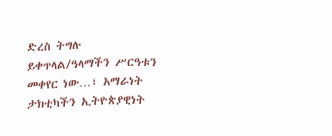ድረስ ትግሉ ይቀጥላል/ዓላማችን ሥርዓቱን መቀየር ነው…፣ አማራነት ታክቲካችን ኢትዮጵያዊነት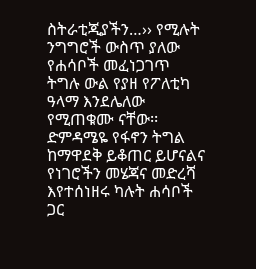ስትራቲጂያችን…›› የሚሉት ንግግሮች ውስጥ ያለው የሐሳቦች መፈነጋገጥ ትግሉ ውል የያዘ የፖለቲካ ዓላማ እንደሌለው የሚጠቁሙ ናቸው፡፡ ድምዳሜዬ የፋኖን ትግል ከማዋደቅ ይቆጠር ይሆናልና የነገሮችን መሄጃና መድረሻ እየተሰነዘሩ ካሉት ሐሳቦች ጋር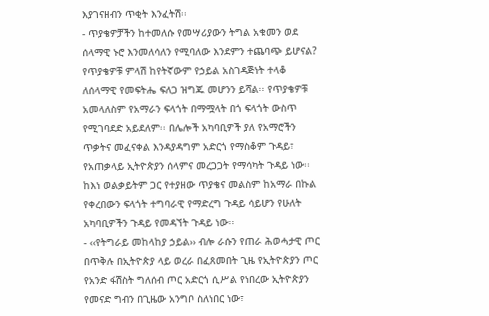እያገናዘብን ጥቂት እንፈትሽ፡፡
- ጥያቄዎቻችን ከተመለሱ የመሣሪያውን ትግል አቁመን ወደ ሰላማዊ ኑሮ እንመለሳለን የሚባለው እንደምን ተጨባጭ ይሆናል? የጥያቄዎቹ ምላሽ ከየትኛውም የኃይል አስገዳጅነት ተላቆ ለሰላማዊ የመፍትሔ ፍለጋ ዝግጁ መሆንን ይሻል፡፡ የጥያቄዎቹ አመላለስም የአማራን ፍላጎት በማሟላት በጎ ፍላጎት ውስጥ የሚገባደድ አይደለም፡፡ በሌሎች አካባቢዎች ያለ የአማሮችን ጥቃትና መፈናቀል እንዳያዳግም አድርጎ የማስቆም ጉዳይ፣ የአጠቃላይ ኢትዮጵያን ሰላምና መረጋጋት የማሳካት ጉዳይ ነው፡፡ ከእነ ወልቃይትም ጋር የተያዘው ጥያቄና መልስም ከአማራ በኩል የቀረበውን ፍላጎት ተግባራዊ የማድረግ ጉዳይ ሳይሆን የሁለት አካባቢዎችን ጉዳይ የመዳኘት ጉዳይ ነው፡፡
- ‹‹የትግራይ መከላከያ ኃይል›› ብሎ ራሱን የጠራ ሕወሓታዊ ጦር በጥቅሉ በኢትዮጵያ ላይ ወረራ በፈጸመበት ጊዜ የኢትዮጵያን ጦር የአንድ ፋሽስት ግለሰብ ጦር አድርጎ ሲሥል የነበረው ኢትዮጵያን የመናድ ግብን በጊዜው አንግቦ ስለነበር ነው፣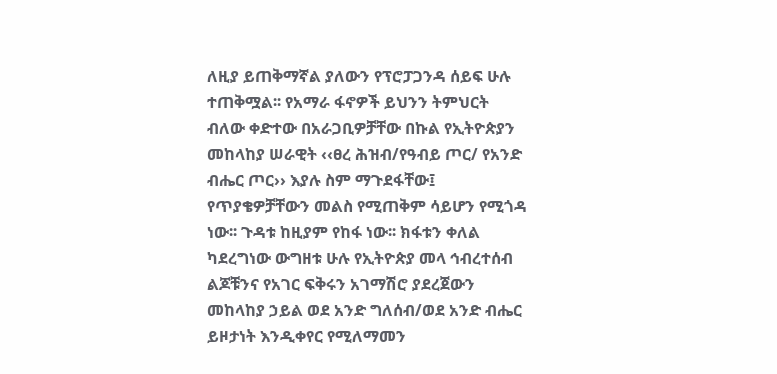ለዚያ ይጠቅማኛል ያለውን የፕሮፓጋንዳ ሰይፍ ሁሉ ተጠቅሟል፡፡ የአማራ ፋኖዎች ይህንን ትምህርት ብለው ቀድተው በአራጋቢዎቻቸው በኩል የኢትዮጵያን መከላከያ ሠራዊት ‹‹ፀረ ሕዝብ/የዓብይ ጦር/ የአንድ ብሔር ጦር›› እያሉ ስም ማጉደፋቸው፤ የጥያቄዎቻቸውን መልስ የሚጠቅም ሳይሆን የሚጎዳ ነው፡፡ ጉዳቱ ከዚያም የከፋ ነው፡፡ ክፋቱን ቀለል ካደረግነው ውግዘቱ ሁሉ የኢትዮጵያ መላ ኅብረተሰብ ልጆቹንና የአገር ፍቅሩን አገማሽሮ ያደረጀውን መከላከያ ኃይል ወደ አንድ ግለሰብ/ወደ አንድ ብሔር ይዞታነት እንዲቀየር የሚለማመን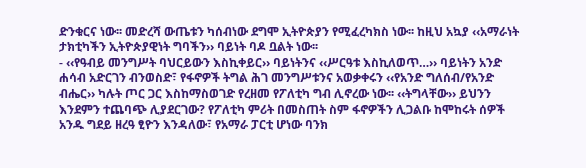ድንቁርና ነው፡፡ መድረሻ ውጤቱን ካሰብነው ደግሞ ኢትዮጵያን የሚፈረካክስ ነው፡፡ ከዚህ አኳያ ‹‹አማራነት ታክቲካችን ኢትዮጵያዊነት ግባችን›› ባይነት ባዶ ቧልት ነው፡፡
- ‹‹የዓብይ መንግሥት ባህርይውን እስኪቀይር›› ባይነትንና ‹‹ሥርዓቱ እስኪለወጥ…›› ባይነትን አንድ ሐሳብ አድርገን ብንወስድ፣ የፋኖዎች ትግል ሕገ መንግሥቱንና አወቃቀሩን ‹‹የአንድ ግለሰብ/የአንድ ብሔር›› ካሉት ጦር ጋር እስከማስወገድ የረዘመ የፖለቲካ ግብ ሊኖረው ነው፡፡ ‹‹ትግላቸው›› ይህንን እንደምን ተጨባጭ ሊያደርገው? የፖለቲካ ምሪት በመስጠት ስም ፋኖዎችን ሊጋልቡ ከሞከሩት ሰዎች አንዱ ግደይ ዘረዓ ፂዮን እንዳለው፣ የአማራ ፓርቲ ሆነው ባንክ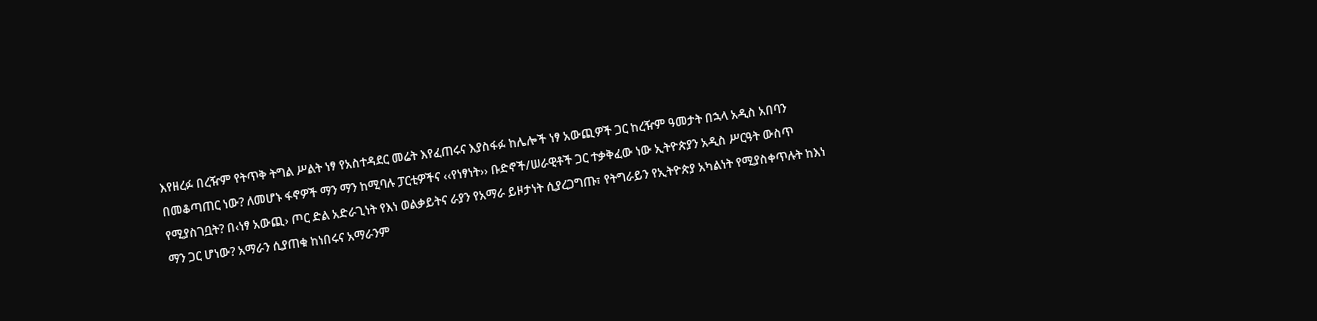እየዘረፉ በረዥም የትጥቅ ትግል ሥልት ነፃ የአስተዳደር መሬት እየፈጠሩና እያስፋፉ ከሌሎች ነፃ አውጪዎች ጋር ከረዥም ዓመታት በኋላ አዲስ አበባን በመቆጣጠር ነው? ለመሆኑ ፋኖዎች ማን ማን ከሚባሉ ፓርቲዎችና ‹‹የነፃነት›› ቡድኖች/ሠራዊቶች ጋር ተቃቅፈው ነው ኢትዮጵያን አዲስ ሥርዓት ውስጥ የሚያስገቧት? በ‹ነፃ አውጪ› ጦር ድል አድራጊነት የእነ ወልቃይትና ራያን የአማራ ይዞታነት ሲያረጋግጡ፣ የትግራይን የኢትዮጵያ አካልነት የሚያስቀጥሉት ከእነ ማን ጋር ሆነው? አማራን ሲያጠቁ ከነበሩና አማራንም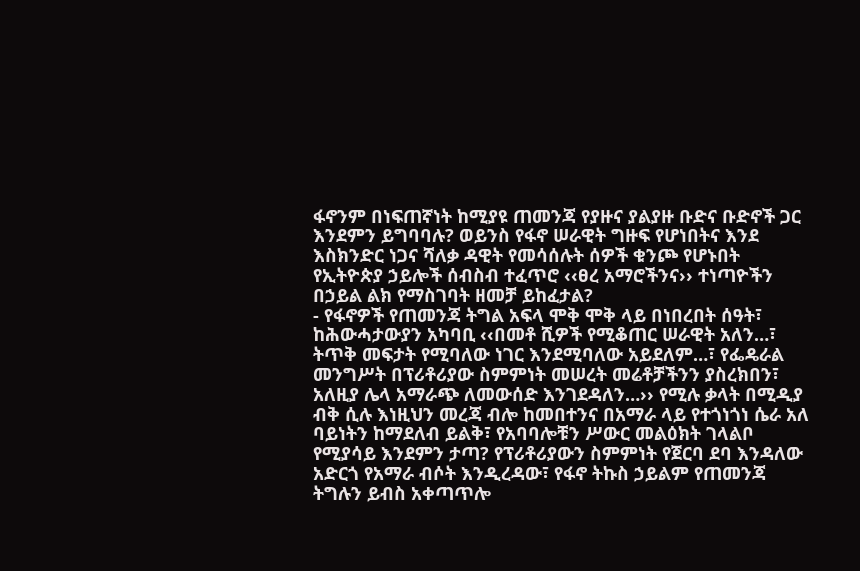ፋኖንም በነፍጠኛነት ከሚያዩ ጠመንጃ የያዙና ያልያዙ ቡድና ቡድኖች ጋር እንደምን ይግባባሉ? ወይንስ የፋኖ ሠራዊት ግዙፍ የሆነበትና እንደ እስክንድር ነጋና ሻለቃ ዳዊት የመሳሰሉት ሰዎች ቁንጮ የሆኑበት የኢትዮጵያ ኃይሎች ሰብስብ ተፈጥሮ ‹‹ፀረ አማሮችንና›› ተነጣዮችን በኃይል ልክ የማስገባት ዘመቻ ይከፈታል?
- የፋኖዎች የጠመንጃ ትግል አፍላ ሞቅ ሞቅ ላይ በነበረበት ሰዓት፣ ከሕውሓታውያን አካባቢ ‹‹በመቶ ሺዎች የሚቆጠር ሠራዊት አለን…፣ ትጥቅ መፍታት የሚባለው ነገር እንደሚባለው አይደለም…፣ የፌዴራል መንግሥት በፕሪቶሪያው ስምምነት መሠረት መሬቶቻችንን ያስረክበን፣ አለዚያ ሌላ አማራጭ ለመውሰድ እንገደዳለን…›› የሚሉ ቃላት በሚዲያ ብቅ ሲሉ እነዚህን መረጃ ብሎ ከመበተንና በአማራ ላይ የተጎነጎነ ሴራ አለ ባይነትን ከማደለብ ይልቅ፣ የአባባሎቹን ሥውር መልዕክት ገላልቦ የሚያሳይ እንደምን ታጣ? የፕሪቶሪያውን ስምምነት የጀርባ ደባ እንዳለው አድርጎ የአማራ ብሶት እንዲረዳው፣ የፋኖ ትኩስ ኃይልም የጠመንጃ ትግሉን ይብስ አቀጣጥሎ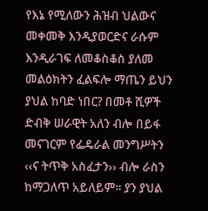የእኔ የሚለውን ሕዝብ ህልውና መቀመቅ እንዲያወርድና ራሱም እንዲራገፍ ለመቆስቆስ ያለመ መልዕክትን ፈልፍሎ ማጤን ይህን ያህል ከባድ ነበር? በመቶ ሺዎች ድብቅ ሠራዊት አለን ብሎ በይፋ መናገርም የፌዴራል መንግሥትን ‹‹ና ትጥቅ አስፈታን›› ብሎ ራስን ከማጋለጥ አይለይም፡፡ ያን ያህል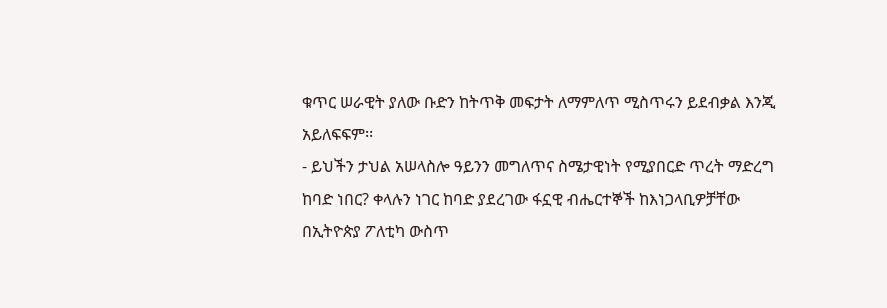ቁጥር ሠራዊት ያለው ቡድን ከትጥቅ መፍታት ለማምለጥ ሚስጥሩን ይደብቃል እንጂ አይለፍፍም፡፡
- ይህችን ታህል አሠላስሎ ዓይንን መግለጥና ስሜታዊነት የሚያበርድ ጥረት ማድረግ ከባድ ነበር? ቀላሉን ነገር ከባድ ያደረገው ፋኗዊ ብሔርተኞች ከእነጋላቢዎቻቸው በኢትዮጵያ ፖለቲካ ውስጥ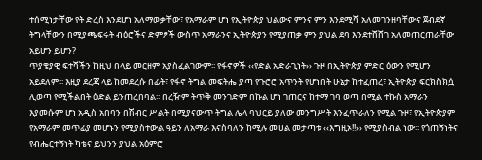ተሰሚነታቸው የት ድረስ እንደሆነ አለማወቃቸው፣ የአማራም ሆነ የኢትዮጵያ ህልውና ምንና ምን እንደሚሻ አለመገንዘባቸውና ጀብደኛ ትግላቸውን በሚያጫፍሩት ብዕሮችና ድምፆች ውስጥ አማራንና ኢትዮጵያን የሚያጠቃ ምን ያህል ደባ እንደተሸሸገ አለመጠርጠራቸው አይሆን ይሆን?
ጥያቄያዊ ፍተሻችን ከዚህ በላይ መርዘም አያስፈልገውም፡፡ የፋኖዎች ‹‹የድል አድራጊነት›› ጉዞ በኢትዮጵያ ምድር ዕውን የሚሆን አይደለም፡፡ እዚያ ደረጃ ላይ ከመደረሱ በፊት፣ የፋኖ ትግል መፍትሔ ያጣ የጉሮሮ አጥንት የሆነበት ሁኔታ ከተፈጠረ፣ ኢትዮጵያ ፍርክስክሷ ሊወጣ የሚችልበት ዕድል ይንጠረበባል፡፡ በረዥም ትጥቅ መንገድም በኩል ሆነ ገጠርና ከተማ ገባ ወጣ በሚል ተኩስ አማራን እያመሱም ሆነ አዲስ አበባን በሽብር ሥልት በሚያናውጥ ትግል ሌላ ባህርይ ያለው መንግሥት እንፈጥራለን የሚል ጉዞ፣ የኢትዮጵያም የአማራም መጥፊያ መሆኑን የሚያስተውል ዓይን ለአማራ እናስባለን ከሚሉ መሀል መታጣቱ ‹‹እግዚኦ!!›› የሚያስብል ነው፡፡ የጎጠኝነትና የብሔርተኝነት ካቴና ይህንን ያህል አዕምሮ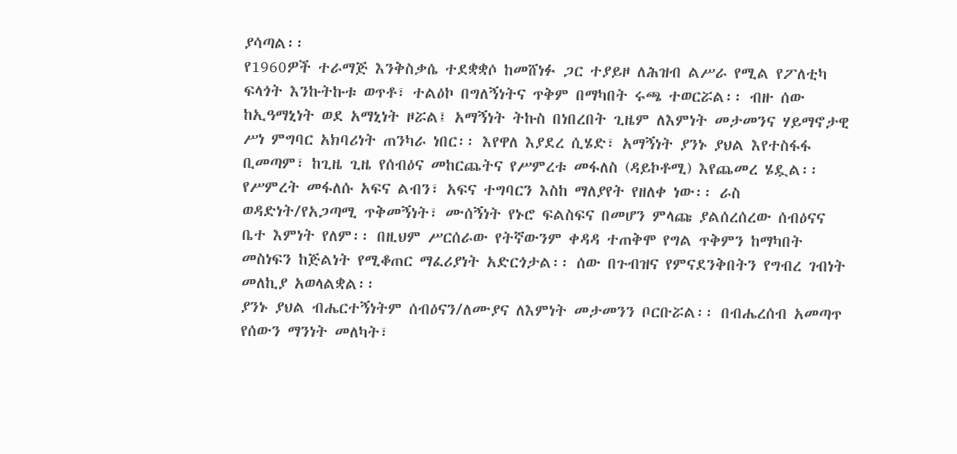ያሳጣል፡፡
የ1960ዎች ተራማጅ እንቅስቃሴ ተደቋቋሶ ከመሸነፉ ጋር ተያይዞ ለሕዝብ ልሥራ የሚል የፖለቲካ ፍላጎት እንኩትኩቱ ወጥቶ፣ ተልዕኮ በግለኝነትና ጥቅም በማካበት ሩጫ ተወርሯል፡፡ ብዙ ሰው ከኢዓማኒነት ወደ አማኒነት ዞሯል፤ አማኝነት ትኩስ በነበረበት ጊዜም ለእምነት መታመንና ሃይማኖታዊ ሥነ ምግባር አክባሪነት ጠንካራ ነበር፡፡ እየዋለ እያደረ ሲሄድ፣ አማኝነት ያንኑ ያህል እየተስፋፋ ቢመጣም፣ ከጊዜ ጊዜ የሰብዕና መከርጨትና የሥምረቱ መፋለስ (ዳይኮቶሚ) እየጨመረ ሄዷል፡፡ የሥምረት መፋለሱ አፍና ልብን፣ አፍና ተግባርን እስከ ማለያየት የዘለቀ ነው፡፡ ራስ ወዳድነት/የአጋጣሚ ጥቅመኝነት፣ ሙሰኝነት የኑሮ ፍልስፍና በመሆን ምላጩ ያልሰረሰረው ሰብዕናና ቤተ እምነት የለም፡፡ በዚህም ሥርሰራው የትኛውንም ቀዳዳ ተጠቅሞ የግል ጥቅምን ከማካበት መስነፍን ከጅልነት የሚቆጠር ማፈሪያነት አድርጎታል፡፡ ሰው በጉብዝና የምናደንቅበትን የግብረ ገብነት መለኪያ አወላልቋል፡፡
ያንኑ ያህል ብሔርተኝነትም ሰብዕናን/ለሙያና ለእምነት መታመንን ቦርቡሯል፡፡ በብሔረሰብ አመጣጥ የሰውን ማንነት መለካት፣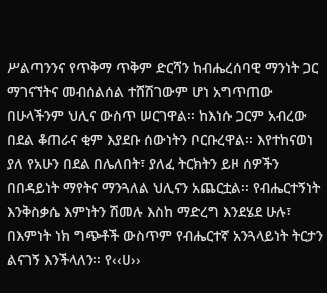ሥልጣንንና የጥቅማ ጥቅም ድርሻን ከብሔረሰባዊ ማንነት ጋር ማገናኘትና መብሰልሰል ተሸሽገውም ሆነ አግጥጠው በሁላችንም ህሊና ውስጥ ሠርገዋል፡፡ ከእነሱ ጋርም አብረው በደል ቆጠራና ቂም እያደቡ ሰውነትን ቦርቡረዋል፡፡ እየተከናወነ ያለ የአሁን በደል በሌለበት፣ ያለፈ ትርክትን ይዞ ሰዎችን በበዳይነት ማየትና ማንጓለል ህሊናን አጨርቷል፡፡ የብሔርተኝነት እንቅስቃሴ እምነትን ሽመሉ እስከ ማድረግ እንደሄደ ሁሉ፣ በእምነት ነክ ግጭቶች ውስጥም የብሔርተኛ አንጓላይነት ትርታን ልናገኝ እንችላለን፡፡ የ‹‹ሀ››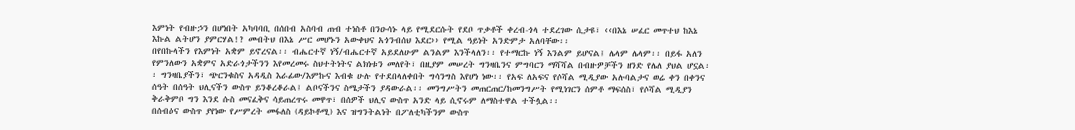እምነት የብዙኃን በሆነበት አካባባቢ በሰበብ አስባብ ጠብ ተነስቶ በንዑሳኑ ላይ የሚደርሱት የደቦ ጥቃቶች ቀረብ-ጎላ ተደረገው ሲታዩ፣ ‹‹በእኔ ሠፈር መጥተህ ከእኔ እኩል ልትሆን ያምርሃል!? መብትህ በእኔ ሥር መሆኑን አውቀህና አጎንብሰህ እደር›› የሚል ዓይነት አንድምታ አለባቸው፡፡
በየበኩላችን የእምነት አቋም ይኖረናል፡፡ ብሔርተኛ ነኝ/ብሔርተኛ አይደለሁም ልንልም እንችላለን፡፡ የተማርኩ ነኝ እንልም ይሆናል፤ ሌላም ሌላም፡፡ በይፋ አለን የምንለውን አቋምና አድራጎታችንን እየመረመሩ ስህተትነትና ልክነቱን መለየት፣ በዚያም መሠረት ግንዛቤንና ምግባርን ማሻሻል በብዙዎቻችን ዘንድ የሌለ ያህል ሆኗል፡፡ ግንዛቤያችን፣ ጭርንቁስና አዳዲስ እራፊው/እምኩና እብቁ ሁሉ የተደበላለቀበት ግሳንግስ እየሆነ ነው፡፡ የአፍ ለአፍና የሶሻል ሚዲያው አሉባልታና ወሬ ቀን በቀንና ሰዓት በሰዓት ህሊናችን ውስጥ ይንቆረቆራል፤ ልቦናችንና ስሜታችን ያዳውራል፡፡ መንግሥትን መጠርጠር/ከመንግሥት የሚነገርን ሰምቶ ማፍሰስ፣ የሶሻል ሚዲያን ቅራቅምቦ ግን እንደ ሱስ መናፈቅና ሳይጠረጥሩ መዋጥ፣ በሰዎች ህሊና ውስጥ አንድ ላይ ሲኖሩም ለማስተዋል ተችሏል፡፡
በሰብዕና ውስጥ ያየነው የሥምረት መፋለስ (ዳይኮቶሚ) እና ዝግንትልነት በፖለቲካችንም ውስጥ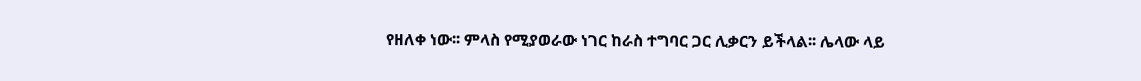የዘለቀ ነው፡፡ ምላስ የሚያወራው ነገር ከራስ ተግባር ጋር ሊቃርን ይችላል፡፡ ሌላው ላይ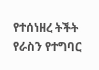የተሰነዘረ ትችት የራስን የተግባር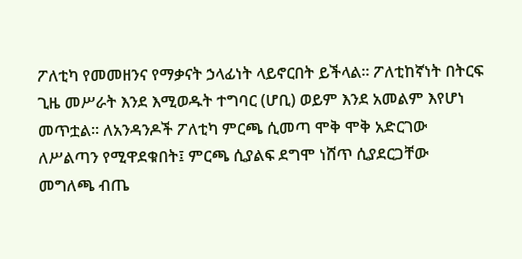ፖለቲካ የመመዘንና የማቃናት ኃላፊነት ላይኖርበት ይችላል፡፡ ፖለቲከኛነት በትርፍ ጊዜ መሥራት እንደ እሚወዱት ተግባር (ሆቢ) ወይም እንደ አመልም እየሆነ መጥቷል፡፡ ለአንዳንዶች ፖለቲካ ምርጫ ሲመጣ ሞቅ ሞቅ አድርገው ለሥልጣን የሚዋደቁበት፤ ምርጫ ሲያልፍ ደግሞ ነሸጥ ሲያደርጋቸው መግለጫ ብጤ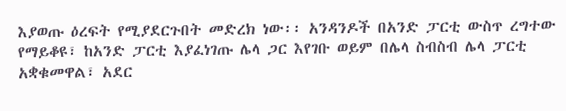እያወጡ ዕረፍት የሚያደርጉበት መድረክ ነው፡፡ አንዳንዶች በአንድ ፓርቲ ውስጥ ረግተው የማይቆዩ፣ ከአንድ ፓርቲ እያፈነገጡ ሌላ ጋር እየገቡ ወይም በሌላ ስብስብ ሌላ ፓርቲ አቋቁመዋል፣ አደር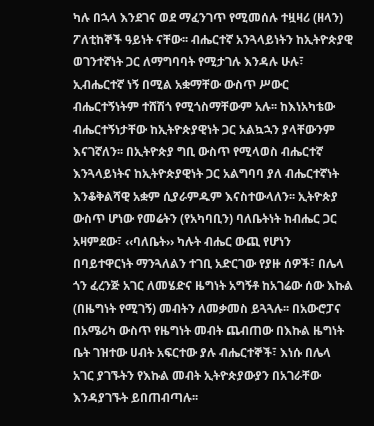ካሉ በኋላ እንደገና ወደ ማፈንገጥ የሚመሰሉ ተዟዛሪ (ዘላን) ፖለቲከኞች ዓይነት ናቸው፡፡ ብሔርተኛ አንጓላይነትን ከኢትዮጵያዊ ወገንተኛነት ጋር ለማግባባት የሚታገሉ እንዳሉ ሁሉ፣ ኢብሔርተኛ ነኝ በሚል አቋማቸው ውስጥ ሥውር ብሔርተኝነትም ተሸሽጎ የሚጎስማቸውም አሉ፡፡ ከእነአካቴው ብሔርተኝነታቸው ከኢትዮጵያዊነት ጋር አልኳኋን ያላቸውንም እናገኛለን፡፡ በኢትዮጵያ ግቢ ውስጥ የሚላወስ ብሔርተኛ እንጓላይነትና ከኢትዮጵያዊነት ጋር አልግባባ ያለ ብሔርተኛነት እንቆቅልሻዊ አቋም ሲያራምዱም እናስተውላለን፡፡ ኢትዮጵያ ውስጥ ሆነው የመሬትን (የአካባቢን) ባለቤትነት ከብሔር ጋር አዛምደው፣ ‹‹ባለቤት›› ካሉት ብሔር ውጪ የሆነን በባይተዋርነት ማንጓለልን ተገቢ አድርገው የያዙ ሰዎች፣ በሌላ ጎን ፈረንጅ አገር ለመሄድና ዜግነት አግኝቶ ከአገሬው ሰው እኩል (በዜግነት የሚገኝ) መብትን ለመቃመስ ይጓጓሉ፡፡ በአውሮፓና በአሜሪካ ውስጥ የዜግነት መብት ጨብጠው በእኩል ዜግነት ቤት ገዝተው ሀብት አፍርተው ያሉ ብሔርተኞች፣ እነሱ በሌላ አገር ያገኙትን የእኩል መብት ኢትዮጵያውያን በአገራቸው እንዳያገኙት ይበጠብጣሉ፡፡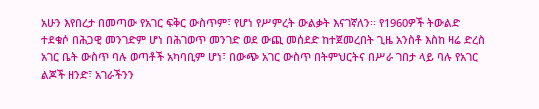አሁን እየበረታ በመጣው የአገር ፍቅር ውስጥም፣ የሆነ የሥምረት ውልቃት እናገኛለን፡፡ የ1960ዎች ትውልድ ተደቁሶ በሕጋዊ መንገድም ሆነ በሕገወጥ መንገድ ወደ ውጪ መሰደድ ከተጀመረበት ጊዜ አንስቶ እስከ ዛሬ ድረስ አገር ቤት ውስጥ ባሉ ወጣቶች አካባቢም ሆነ፣ በውጭ አገር ውስጥ በትምህርትና በሥራ ገበታ ላይ ባሉ የአገር ልጆች ዘንድ፣ አገራችንን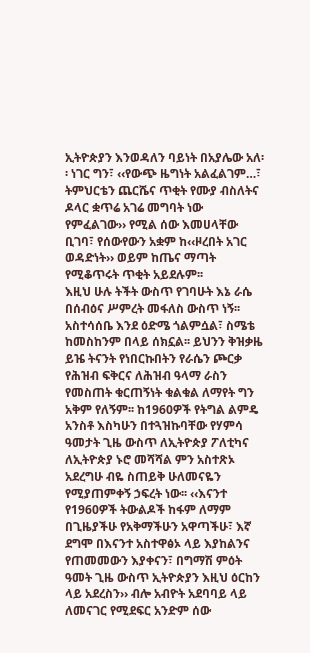ኢትዮጵያን እንወዳለን ባይነት በአያሌው አለ፡፡ ነገር ግን፣ ‹‹የውጭ ዜግነት አልፈልገም…፣ ትምህርቴን ጨርሼና ጥቂት የሙያ ብስለትና ዶላር ቋጥሬ አገሬ መግባት ነው የምፈልገው›› የሚል ሰው እመሀላቸው ቢገባ፣ የሰውየውን አቋም ከ‹‹ዞረበት አገር ወዳድነት›› ወይም ከጤና ማጣት የሚቆጥሩት ጥቂት አይደሉም፡፡
እዚህ ሁሉ ትችት ውስጥ የገባሁት እኔ ራሴ በሰብዕና ሥምረት መፋለስ ውስጥ ነኝ፡፡ አስተሳሰቤ እንደ ዕድሜ ጎልምሷል፣ ስሜቴ ከመስከንም በላይ ሰክኗል፡፡ ይህንን ቅዝቃዜ ይዤ ትናንት የነበርኩበትን የራሴን ጮርቃ የሕዝብ ፍቅርና ለሕዝብ ዓላማ ራስን የመስጠት ቁርጠኝነት ቁልቁል ለማየት ግን አቅም የለኝም፡፡ ከ1960ዎች የትግል ልምዴ አንስቶ እስካሁን በተጓዝኩባቸው የሃምሳ ዓመታት ጊዜ ውስጥ ለኢትዮጵያ ፖለቲካና ለኢትዮጵያ ኑሮ መሻሻል ምን አስተጽኦ አደረግሁ ብዬ ስጠይቅ ሁለመናዬን የሚያጠምቀኝ ኃፍረት ነው፡፡ ‹‹እናንተ የ1960ዎች ትውልዶች ከፋም ለማም በጊዜያችሁ የአቅማችሁን አዋጣችሁ፣ እኛ ደግሞ በእናንተ አስተዋፅኦ ላይ እያከልንና የጠመመውን እያቀናን፣ በግማሽ ምዕት ዓመት ጊዜ ውስጥ ኢትዮጵያን እዚህ ዕርከን ላይ አደረስን›› ብሎ አብዮት አደባባይ ላይ ለመናገር የሚደፍር አንድም ሰው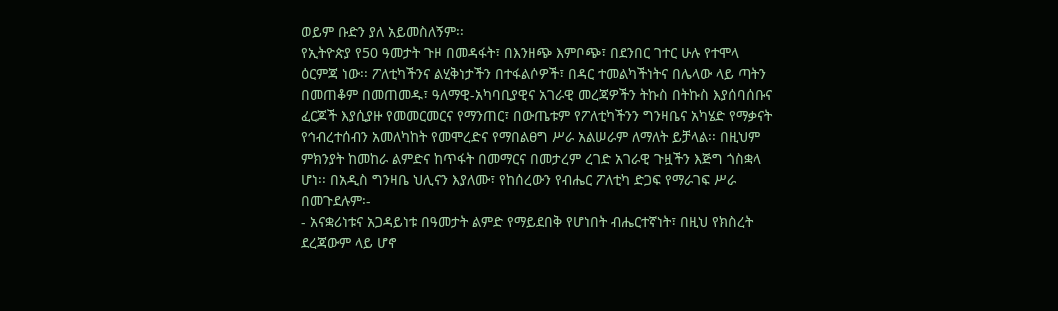ወይም ቡድን ያለ አይመስለኝም፡፡
የኢትዮጵያ የ50 ዓመታት ጉዞ በመዳፋት፣ በእንዘጭ እምቦጭ፣ በደንበር ገተር ሁሉ የተሞላ ዕርምጃ ነው፡፡ ፖለቲካችንና ልሂቅነታችን በተፋልሶዎች፣ በዳር ተመልካችነትና በሌላው ላይ ጣትን በመጠቆም በመጠመዱ፣ ዓለማዊ-አካባቢያዊና አገራዊ መረጃዎችን ትኩስ በትኩስ እያሰባሰቡና ፈርጆች እያሲያዙ የመመርመርና የማንጠር፣ በውጤቱም የፖለቲካችንን ግንዛቤና አካሄድ የማቃናት የኅብረተሰብን አመለካከት የመሞረድና የማበልፀግ ሥራ አልሠራም ለማለት ይቻላል፡፡ በዚህም ምክንያት ከመከራ ልምድና ከጥፋት በመማርና በመታረም ረገድ አገራዊ ጉዟችን እጅግ ጎስቋላ ሆነ፡፡ በአዲስ ግንዛቤ ህሊናን እያለሙ፣ የከሰረውን የብሔር ፖለቲካ ድጋፍ የማራገፍ ሥራ በመጉደሉም፡-
- አናቋሪነቱና አጋዳይነቱ በዓመታት ልምድ የማይደበቅ የሆነበት ብሔርተኛነት፣ በዚህ የክስረት ደረጃውም ላይ ሆኖ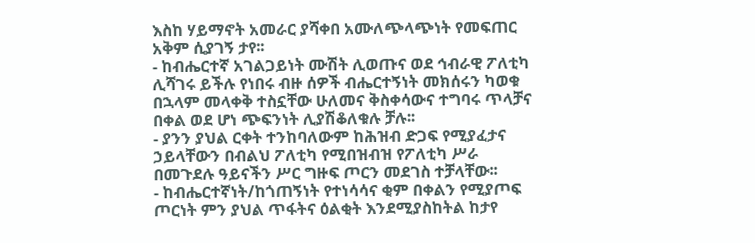እስከ ሃይማኖት አመራር ያሻቀበ አሙለጭላጭነት የመፍጠር አቅም ሲያገኝ ታየ፡፡
- ከብሔርተኛ አገልጋይነት ሙሽት ሊወጡና ወደ ኅብራዊ ፖለቲካ ሊሻገሩ ይችሉ የነበሩ ብዙ ሰዎች ብሔርተኝነት መክሰሩን ካወቁ በኋላም መላቀቅ ተስኗቸው ሁለመና ቅስቀሳውና ተግባሩ ጥላቻና በቀል ወደ ሆነ ጭፍንነት ሊያሽቆለቁሉ ቻሉ፡፡
- ያንን ያህል ርቀት ተንከባለውም ከሕዝብ ድጋፍ የሚያፈታና ኃይላቸውን በብልህ ፖለቲካ የሚበዝብዝ የፖለቲካ ሥራ በመጉደሉ ዓይናችን ሥር ግዙፍ ጦርን መደገስ ተቻላቸው፡፡
- ከብሔርተኛነት/ከጎጠኝነት የተነሳሳና ቂም በቀልን የሚያጦፍ ጦርነት ምን ያህል ጥፋትና ዕልቂት እንደሚያስከትል ከታየ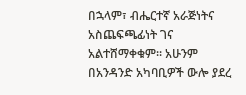በኋላም፣ ብሔርተኛ አራጅነትና አስጨፍጫፊነት ገና አልተሸማቀቁም፡፡ አሁንም በአንዳንድ አካባቢዎች ውሎ ያደረ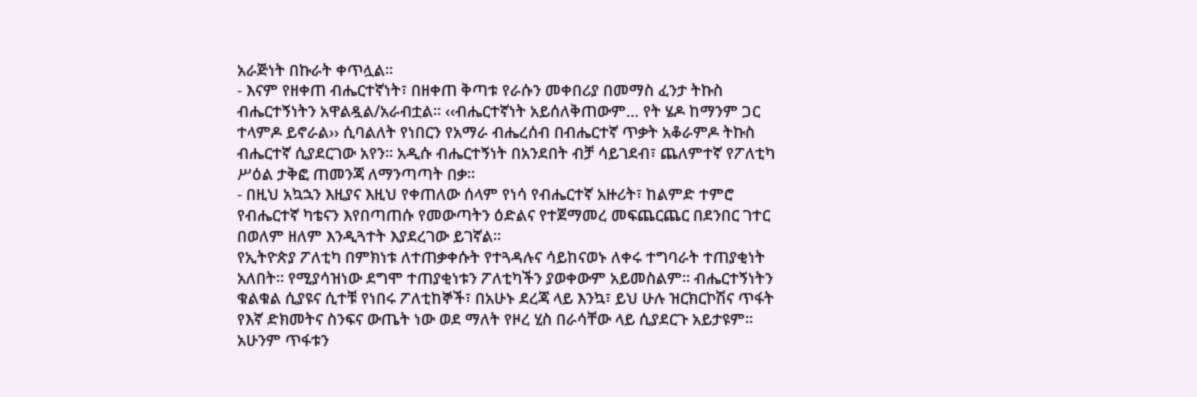አራጅነት በኩራት ቀጥሏል፡፡
- እናም የዘቀጠ ብሔርተኛነት፣ በዘቀጠ ቅጣቱ የራሱን መቀበሪያ በመማስ ፈንታ ትኩስ ብሔርተኝነትን አዋልዷል/አራብቷል፡፡ ‹‹ብሔርተኛነት አይሰለቅጠውም… የት ሄዶ ከማንም ጋር ተላምዶ ይኖራል›› ሲባልለት የነበርን የአማራ ብሔረሰብ በብሔርተኛ ጥቃት አቆራምዶ ትኩስ ብሔርተኛ ሲያደርገው አየን፡፡ አዲሱ ብሔርተኝነት በአንደበት ብቻ ሳይገደብ፣ ጨለምተኛ የፖለቲካ ሥዕል ታቅፎ ጠመንጃ ለማንጣጣት በቃ፡፡
- በዚህ አኳኋን እዚያና እዚህ የቀጠለው ሰላም የነሳ የብሔርተኛ አዙሪት፣ ከልምድ ተምሮ የብሔርተኛ ካቴናን እየበጣጠሱ የመውጣትን ዕድልና የተጀማመረ መፍጨርጨር በደንበር ገተር በወለም ዘለም እንዲጓተት እያደረገው ይገኛል፡፡
የኢትዮጵያ ፖለቲካ በምክነቱ ለተጠቃቀሱት የተጓዳሉና ሳይከናወኑ ለቀሩ ተግባራት ተጠያቂነት አለበት፡፡ የሚያሳዝነው ደግሞ ተጠያቂነቱን ፖለቲካችን ያወቀውም አይመስልም፡፡ ብሔርተኝነትን ቁልቁል ሲያዩና ሲተቹ የነበሩ ፖለቲከኞች፣ በአሁኑ ደረጃ ላይ እንኳ፣ ይህ ሁሉ ዝርክርኮሽና ጥፋት የእኛ ድክመትና ስንፍና ውጤት ነው ወደ ማለት የዞረ ሂስ በራሳቸው ላይ ሲያደርጉ አይታዩም፡፡ አሁንም ጥፋቱን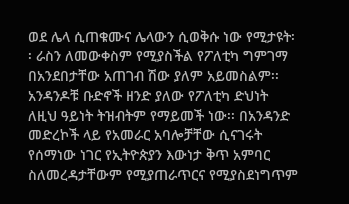ወደ ሌላ ሲጠቁሙና ሌላውን ሲወቅሱ ነው የሚታዩት፡፡ ራስን ለመውቀስም የሚያስችል የፖለቲካ ግምገማ በአንደበታቸው አጠገብ ሽው ያለም አይመስልም፡፡ አንዳንዶቹ ቡድኖች ዘንድ ያለው የፖለቲካ ድህነት ለዚህ ዓይነት ትዝብትም የማይመች ነው፡፡ በአንዳንድ መድረኮች ላይ የአመራር አባሎቻቸው ሲናገሩት የሰማነው ነገር የኢትዮጵያን እውነታ ቅጥ አምባር ስለመረዳታቸውም የሚያጠራጥርና የሚያስደነግጥም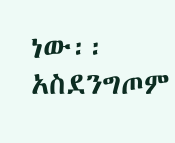ነው፡፡ አስደንግጦም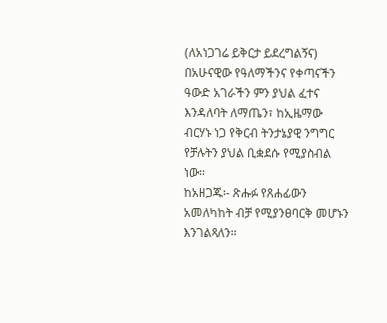(ለአነጋገሬ ይቅርታ ይደረግልኝና) በአሁናዊው የዓለማችንና የቀጣናችን ዓውድ አገራችን ምን ያህል ፈተና እንዳለባት ለማጤን፣ ከኢዜማው ብርሃኑ ነጋ የቅርብ ትንታኔያዊ ንግግር የቻሉትን ያህል ቢቋደሱ የሚያስብል ነው፡፡
ከአዘጋጁ፡- ጽሑፉ የጸሐፊውን አመለካከት ብቻ የሚያንፀባርቅ መሆኑን እንገልጻለን፡፡